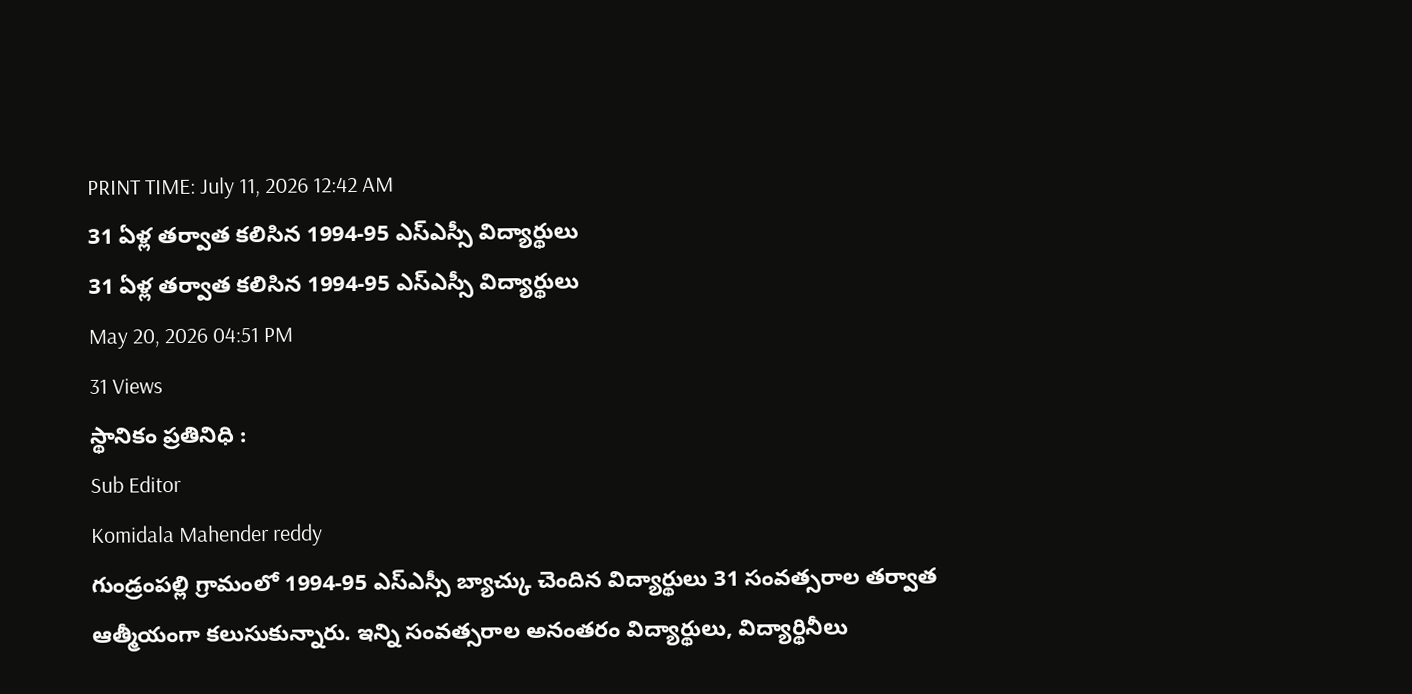PRINT TIME: July 11, 2026 12:42 AM
31 ఏళ్ల తర్వాత కలిసిన 1994-95 ఎస్ఎస్సీ విద్యార్థులు
31 ఏళ్ల తర్వాత కలిసిన 1994-95 ఎస్ఎస్సీ విద్యార్థులు
May 20, 2026 04:51 PM
31 Views
స్థానికం ప్రతినిధి :
Sub Editor
Komidala Mahender reddy
గుండ్రంపల్లి గ్రామంలో 1994-95 ఎస్ఎస్సీ బ్యాచ్కు చెందిన విద్యార్థులు 31 సంవత్సరాల తర్వాత ఆత్మీయంగా కలుసుకున్నారు. ఇన్ని సంవత్సరాల అనంతరం విద్యార్థులు, విద్యార్థినీలు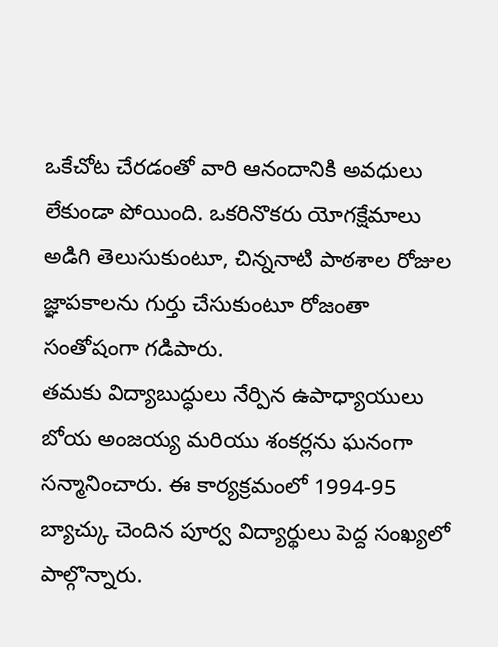ఒకేచోట చేరడంతో వారి ఆనందానికి అవధులు లేకుండా పోయింది. ఒకరినొకరు యోగక్షేమాలు అడిగి తెలుసుకుంటూ, చిన్ననాటి పాఠశాల రోజుల జ్ఞాపకాలను గుర్తు చేసుకుంటూ రోజంతా సంతోషంగా గడిపారు.
తమకు విద్యాబుద్ధులు నేర్పిన ఉపాధ్యాయులు బోయ అంజయ్య మరియు శంకర్లను ఘనంగా సన్మానించారు. ఈ కార్యక్రమంలో 1994-95 బ్యాచ్కు చెందిన పూర్వ విద్యార్థులు పెద్ద సంఖ్యలో పాల్గొన్నారు.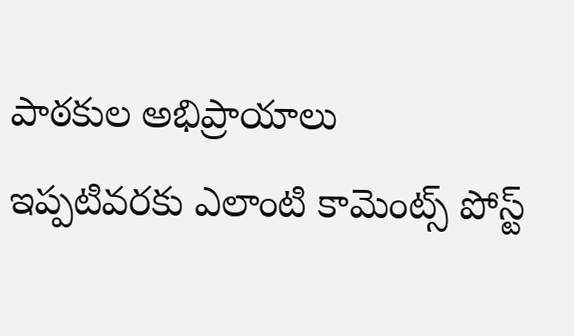పాఠకుల అభిప్రాయాలు
ఇప్పటివరకు ఎలాంటి కామెంట్స్ పోస్ట్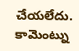చేయలేదు.
కామెంట్ను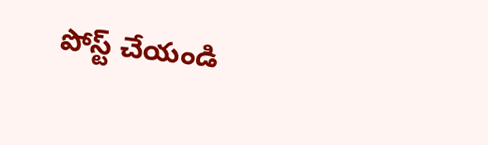పోస్ట్ చేయండి